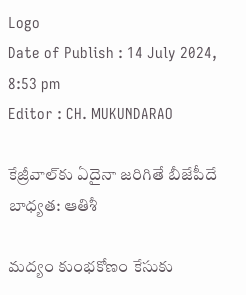Logo
Date of Publish : 14 July 2024, 8:53 pm
Editor : CH. MUKUNDARAO

కేజ్రీవాల్‌కు ఏదైనా జరిగితే బీజేపీదే బాధ్యత: ఆతిశీ

మద్యం కుంభకోణం కేసుకు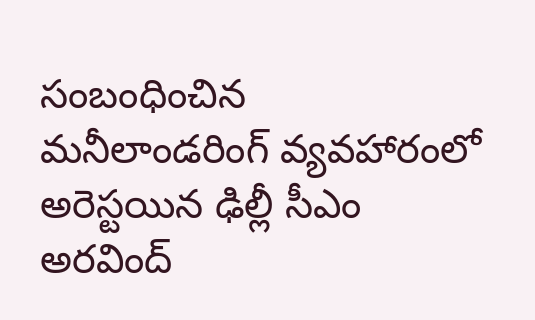సంబంధించిన మనీలాండరింగ్ వ్యవహారంలో అరెస్టయిన ఢిల్లీ సీఎం అరవింద్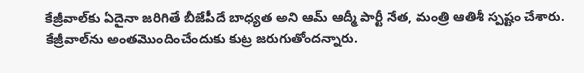కేజ్రీవాల్‌కు ఏదైనా జరిగితే బీజేపీదే బాధ్యత అని ఆమ్ ఆద్మీ పార్టీ నేత, మంత్రి ఆతిశీ స్పష్టం చేశారు. కేజ్రీవాల్‌ను అంతమొందించేందుకు కుట్ర జరుగుతోందన్నారు.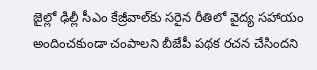జైల్లో ఢిల్లీ సీఎం కేజ్రీవాల్‌కు సరైన రీతిలో వైద్య సహాయం అందించకుండా చంపాలని బీజేపీ పథక రచన చేసిందని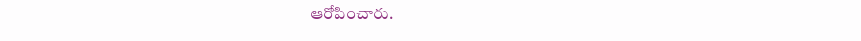ఆరోపించారు.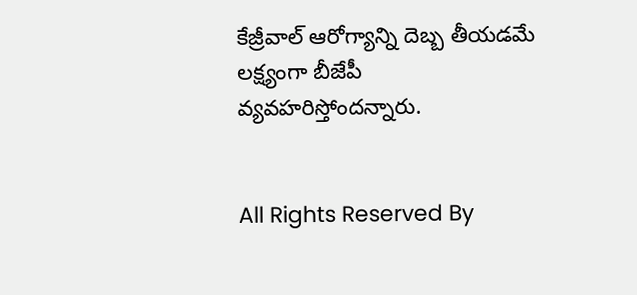కేజ్రీవాల్ ఆరోగ్యాన్ని దెబ్బ తీయడమే లక్ష్యంగా బీజేపీ వ్యవహరిస్తోందన్నారు.


All Rights Reserved By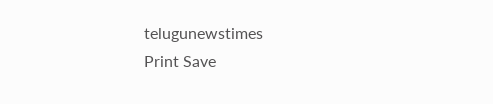telugunewstimes
Print Save